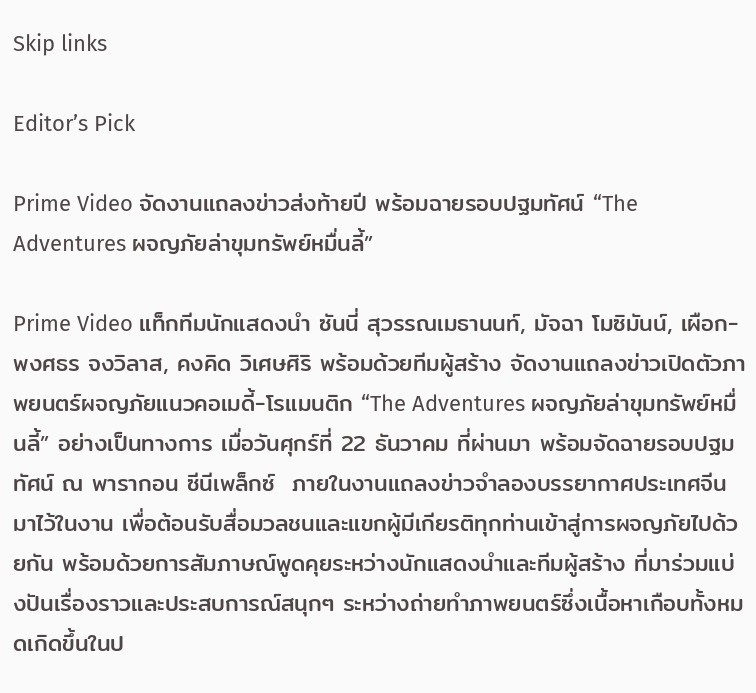Skip links

Editor’s Pick

Prime Video จัดงานแถลงข่าวส่งท้ายปี พร้อมฉายรอบปฐมทัศน์ “The Adventures ผจญภัยล่าขุมทรัพย์หมื่นลี้”

Prime Video แท็กทีมนักแสดงนำ ซันนี่ สุวรรณเมธานนท์, มัจฉา โมซิมันน์, เผือก-พงศธร จงวิลาส, คงคิด วิเศษศิริ พร้อมด้วยทีมผู้สร้าง จัดงานแถลงข่าวเปิดตัวภาพยนตร์ผจญภัยแนวคอเมดี้-โรแมนติก “The Adventures ผจญภัยล่าขุมทรัพย์หมื่นลี้” อย่างเป็นทางการ เมื่อวันศุกร์ที่ 22 ธันวาคม ที่ผ่านมา พร้อมจัดฉายรอบปฐมทัศน์ ณ พารากอน ซีนีเพล็กซ์  ภายในงานแถลงข่าวจำลองบรรยากาศประเทศจีนมาไว้ในงาน เพื่อต้อนรับสื่อมวลชนและแขกผู้มีเกียรติทุกท่านเข้าสู่การผจญภัยไปด้วยกัน พร้อมด้วยการสัมภาษณ์พูดคุยระหว่างนักแสดงนำและทีมผู้สร้าง ที่มาร่วมแบ่งปันเรื่องราวและประสบการณ์สนุกๆ ระหว่างถ่ายทำภาพยนตร์ซึ่งเนื้อหาเกือบทั้งหมดเกิดขึ้นในป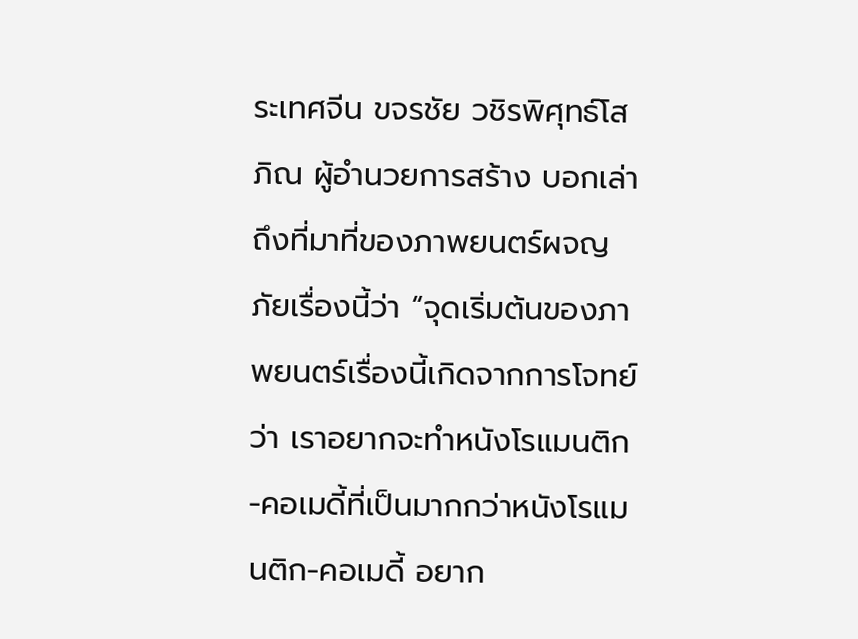ระเทศจีน ขจรชัย วชิรพิศุทธ์โสภิณ ผู้อำนวยการสร้าง บอกเล่าถึงที่มาที่ของภาพยนตร์ผจญภัยเรื่องนี้ว่า “จุดเริ่มต้นของภาพยนตร์เรื่องนี้เกิดจากการโจทย์ว่า เราอยากจะทำหนังโรแมนติก-คอเมดี้ที่เป็นมากกว่าหนังโรแมนติก-คอเมดี้ อยาก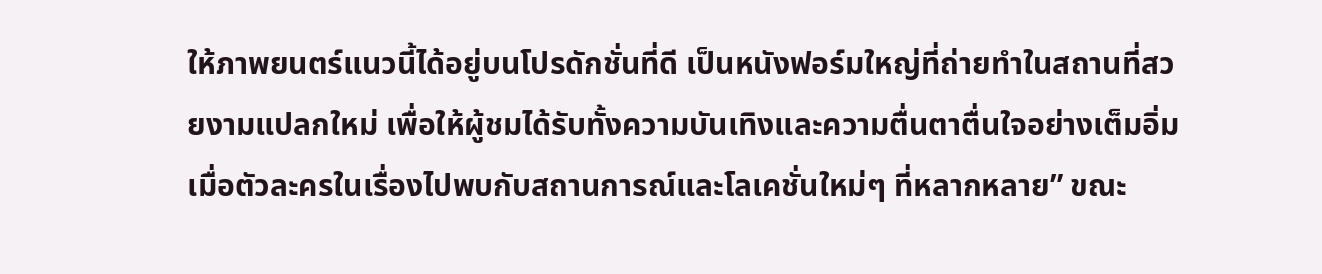ให้ภาพยนตร์แนวนี้ได้อยู่บนโปรดักชั่นที่ดี เป็นหนังฟอร์มใหญ่ที่ถ่ายทำในสถานที่สวยงามแปลกใหม่ เพื่อให้ผู้ชมได้รับทั้งความบันเทิงและความตื่นตาตื่นใจอย่างเต็มอิ่ม เมื่อตัวละครในเรื่องไปพบกับสถานการณ์และโลเคชั่นใหม่ๆ ที่หลากหลาย” ขณะ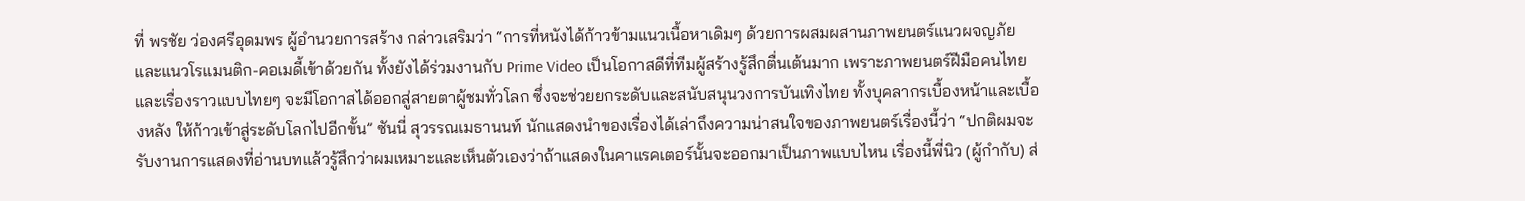ที่ พรชัย ว่องศรีอุดมพร ผู้อำนวยการสร้าง กล่าวเสริมว่า “การที่หนังได้ก้าวข้ามแนวเนื้อหาเดิมๆ ด้วยการผสมผสานภาพยนตร์แนวผจญภัยและแนวโรแมนติก-คอเมดี้เข้าด้วยกัน ทั้งยังได้ร่วมงานกับ Prime Video เป็นโอกาสดีที่ทีมผู้สร้างรู้สึกตื่นเต้นมาก เพราะภาพยนตร์ฝีมือคนไทยและเรื่องราวแบบไทยๆ จะมีโอกาสได้ออกสู่สายตาผู้ชมทั่วโลก ซึ่งจะช่วยยกระดับและสนับสนุนวงการบันเทิงไทย ทั้งบุคลากรเบื้องหน้าและเบื้องหลัง ให้ก้าวเข้าสู่ระดับโลกไปอีกขั้น” ซันนี่ สุวรรณเมธานนท์ นักแสดงนำของเรื่องได้เล่าถึงความน่าสนใจของภาพยนตร์เรื่องนี้ว่า “ปกติผมจะรับงานการแสดงที่อ่านบทแล้วรู้สึกว่าผมเหมาะและเห็นตัวเองว่าถ้าแสดงในคาแรคเตอร์นั้นจะออกมาเป็นภาพแบบไหน เรื่องนี้พี่นิว (ผู้กำกับ) ส่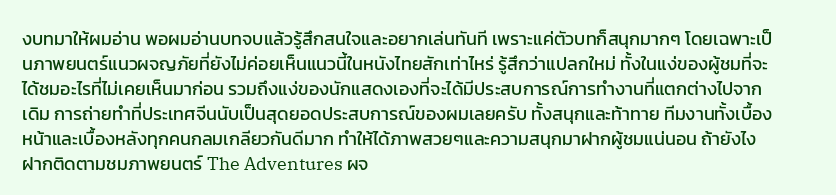งบทมาให้ผมอ่าน พอผมอ่านบทจบแล้วรู้สึกสนใจและอยากเล่นทันที เพราะแค่ตัวบทก็สนุกมากๆ โดยเฉพาะเป็นภาพยนตร์แนวผจญภัยที่ยังไม่ค่อยเห็นแนวนี้ในหนังไทยสักเท่าไหร่ รู้สึกว่าแปลกใหม่ ทั้งในแง่ของผู้ชมที่จะได้ชมอะไรที่ไม่เคยเห็นมาก่อน รวมถึงแง่ของนักแสดงเองที่จะได้มีประสบการณ์การทำงานที่แตกต่างไปจากเดิม การถ่ายทำที่ประเทศจีนนับเป็นสุดยอดประสบการณ์ของผมเลยครับ ทั้งสนุกและท้าทาย ทีมงานทั้งเบื้องหน้าและเบื้องหลังทุกคนกลมเกลียวกันดีมาก ทำให้ได้ภาพสวยๆและความสนุกมาฝากผู้ชมแน่นอน ถ้ายังไงฝากติดตามชมภาพยนตร์ The Adventures ผจ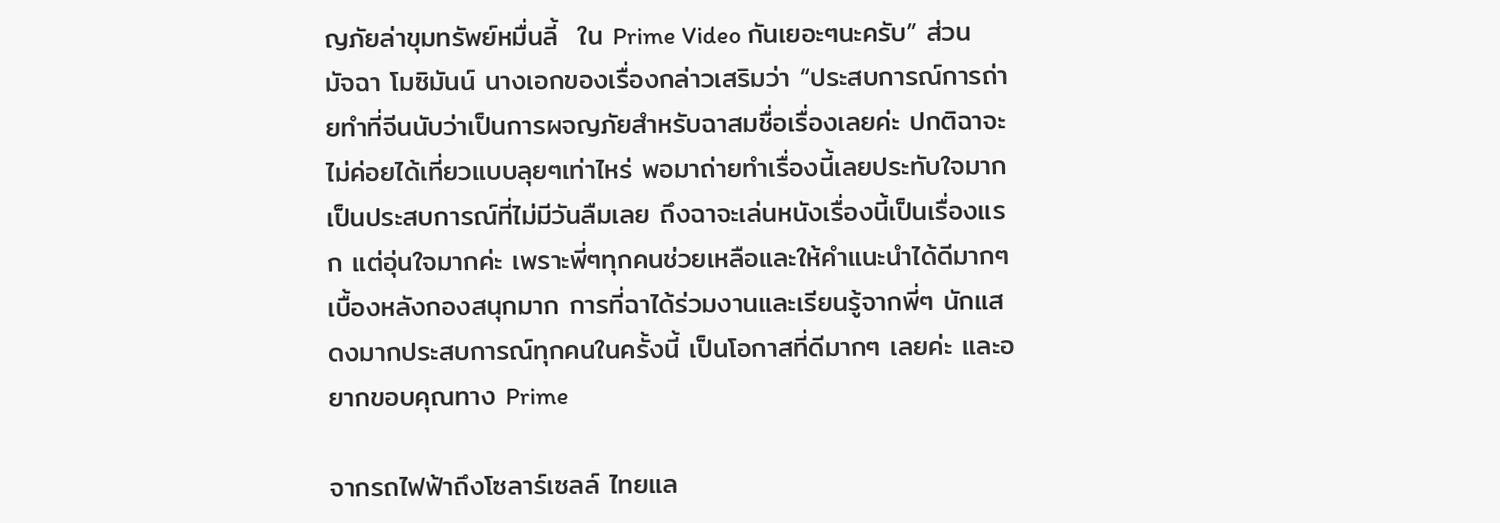ญภัยล่าขุมทรัพย์หมื่นลี้  ใน Prime Video กันเยอะๆนะครับ” ส่วน มัจฉา โมซิมันน์ นางเอกของเรื่องกล่าวเสริมว่า “ประสบการณ์การถ่ายทำที่จีนนับว่าเป็นการผจญภัยสำหรับฉาสมชื่อเรื่องเลยค่ะ ปกติฉาจะไม่ค่อยได้เที่ยวแบบลุยๆเท่าไหร่ พอมาถ่ายทำเรื่องนี้เลยประทับใจมาก เป็นประสบการณ์ที่ไม่มีวันลืมเลย ถึงฉาจะเล่นหนังเรื่องนี้เป็นเรื่องแรก แต่อุ่นใจมากค่ะ เพราะพี่ๆทุกคนช่วยเหลือและให้คำแนะนำได้ดีมากๆ เบื้องหลังกองสนุกมาก การที่ฉาได้ร่วมงานและเรียนรู้จากพี่ๆ นักแสดงมากประสบการณ์ทุกคนในครั้งนี้ เป็นโอกาสที่ดีมากๆ เลยค่ะ และอยากขอบคุณทาง Prime

จากรถไฟฟ้าถึงโซลาร์เซลล์ ไทยแล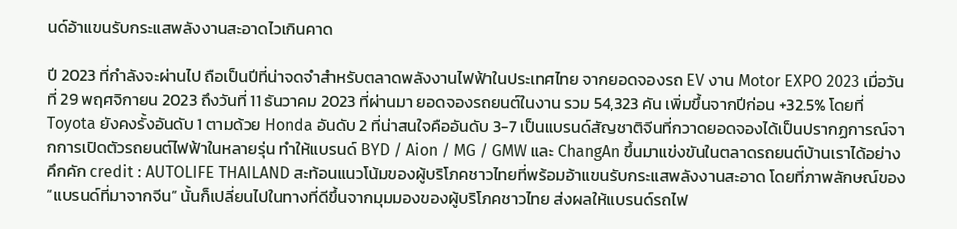นด์อ้าแขนรับกระแสพลังงานสะอาดไวเกินคาด

ปี 2023 ที่กำลังจะผ่านไป ถือเป็นปีที่น่าจดจำสำหรับตลาดพลังงานไฟฟ้าในประเทศไทย จากยอดจองรถ EV งาน Motor EXPO 2023 เมื่อวันที่ 29 พฤศจิกายน 2023 ถึงวันที่ 11 ธันวาคม 2023 ที่ผ่านมา ยอดจองรถยนต์ในงาน รวม 54,323 คัน เพิ่มขึ้นจากปีก่อน +32.5% โดยที่ Toyota ยังคงรั้งอันดับ 1 ตามด้วย Honda อันดับ 2 ที่น่าสนใจคืออันดับ 3-7 เป็นแบรนด์สัญชาติจีนที่กวาดยอดจองได้เป็นปรากฏการณ์จากการเปิดตัวรถยนต์ไฟฟ้าในหลายรุ่น ทำให้แบรนด์ BYD / Aion / MG / GMW และ ChangAn ขึ้นมาแข่งขันในตลาดรถยนต์บ้านเราได้อย่างคึกคัก credit : AUTOLIFE THAILAND สะท้อนแนวโน้มของผู้บริโภคชาวไทยที่พร้อมอ้าแขนรับกระแสพลังงานสะอาด โดยที่ภาพลักษณ์ของ “แบรนด์ที่มาจากจีน” นั้นก็เปลี่ยนไปในทางที่ดีขึ้นจากมุมมองของผู้บริโภคชาวไทย ส่งผลให้แบรนด์รถไฟ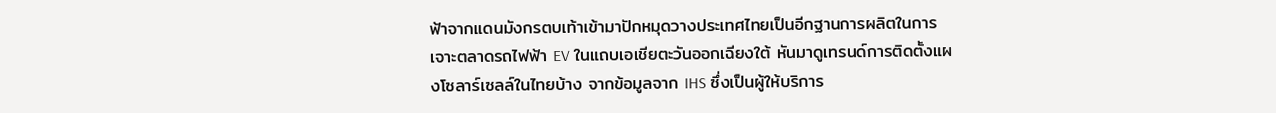ฟ้าจากแดนมังกรตบเท้าเข้ามาปักหมุดวางประเทศไทยเป็นอีกฐานการผลิตในการเจาะตลาดรถไฟฟ้า EV ในแถบเอเชียตะวันออกเฉียงใต้ หันมาดูเทรนด์การติดตั้งแผงโซลาร์เซลล์ในไทยบ้าง จากข้อมูลจาก IHS ซึ่งเป็นผู้ให้บริการ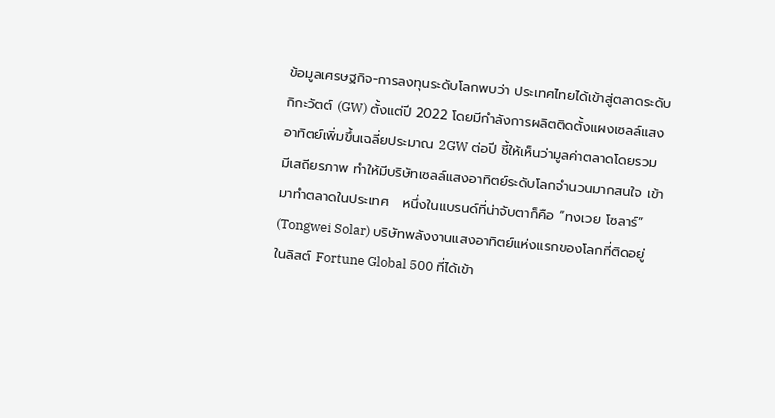ข้อมูลเศรษฐกิจ-การลงทุนระดับโลกพบว่า ประเทศไทยได้เข้าสู่ตลาดระดับกิกะวัตต์ (GW) ตั้งแต่ปี 2022 โดยมีกำลังการผลิตติดตั้งแผงเซลล์แสงอาทิตย์เพิ่มขึ้นเฉลี่ยประมาณ 2GW ต่อปี ชี้ให้เห็นว่ามูลค่าตลาดโดยรวมมีเสถียรภาพ ทำให้มีบริษัทเซลล์แสงอาทิตย์ระดับโลกจำนวนมากสนใจ เข้ามาทำตลาดในประเทศ   หนึ่งในแบรนด์ที่น่าจับตาก็คือ “ทงเวย โซลาร์” (Tongwei Solar) บริษัทพลังงานแสงอาทิตย์แห่งแรกของโลกที่ติดอยู่ในลิสต์ Fortune Global 500 ที่ได้เข้า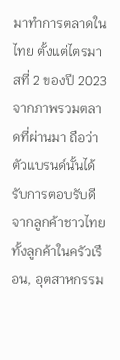มาทำการตลาดในไทย ตั้งแต่ไตรมาสที่ 2 ของปี 2023 จากภาพรวมตลาดที่ผ่านมา ถือว่าตัวแบรนด์นั้นได้รับการตอบรับดีจากลูกค้าชาวไทย ทั้งลูกค้าในครัวเรือน, อุตสาหกรรม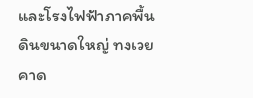และโรงไฟฟ้าภาคพื้นดินขนาดใหญ่ ทงเวยคาด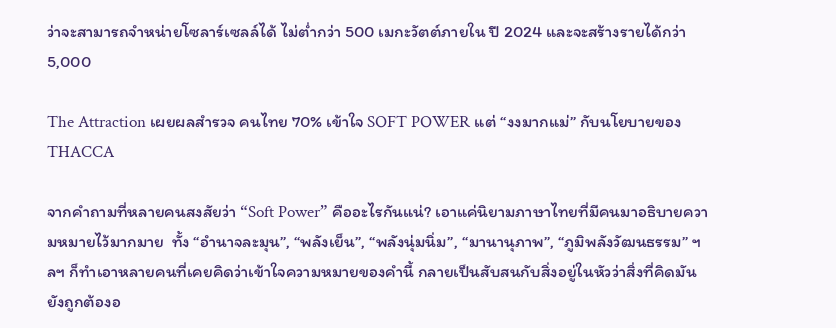ว่าจะสามารถจำหน่ายโซลาร์เซลล์ได้ ไม่ต่ำกว่า 500 เมกะวัตต์ภายใน ปี 2024 และจะสร้างรายได้กว่า 5,000

The Attraction เผยผลสำรวจ คนไทย 70% เข้าใจ SOFT POWER แต่ “งงมากแม่” กับนโยบายของ THACCA

จากคำถามที่หลายคนสงสัยว่า “Soft Power” คืออะไรกันแน่? เอาแค่นิยามภาษาไทยที่มีคนมาอธิบายความหมายไว้มากมาย  ทั้ง “อำนาจละมุน”, “พลังเย็น”, “พลังนุ่มนิ่ม”, “มานานุภาพ”, “ภูมิพลังวัฒนธรรม” ฯลฯ ก็ทำเอาหลายคนที่เคยคิดว่าเข้าใจความหมายของคำนี้ กลายเป็นสับสนกับสิ่งอยู่ในหัวว่าสิ่งที่คิดมันยังถูกต้องอ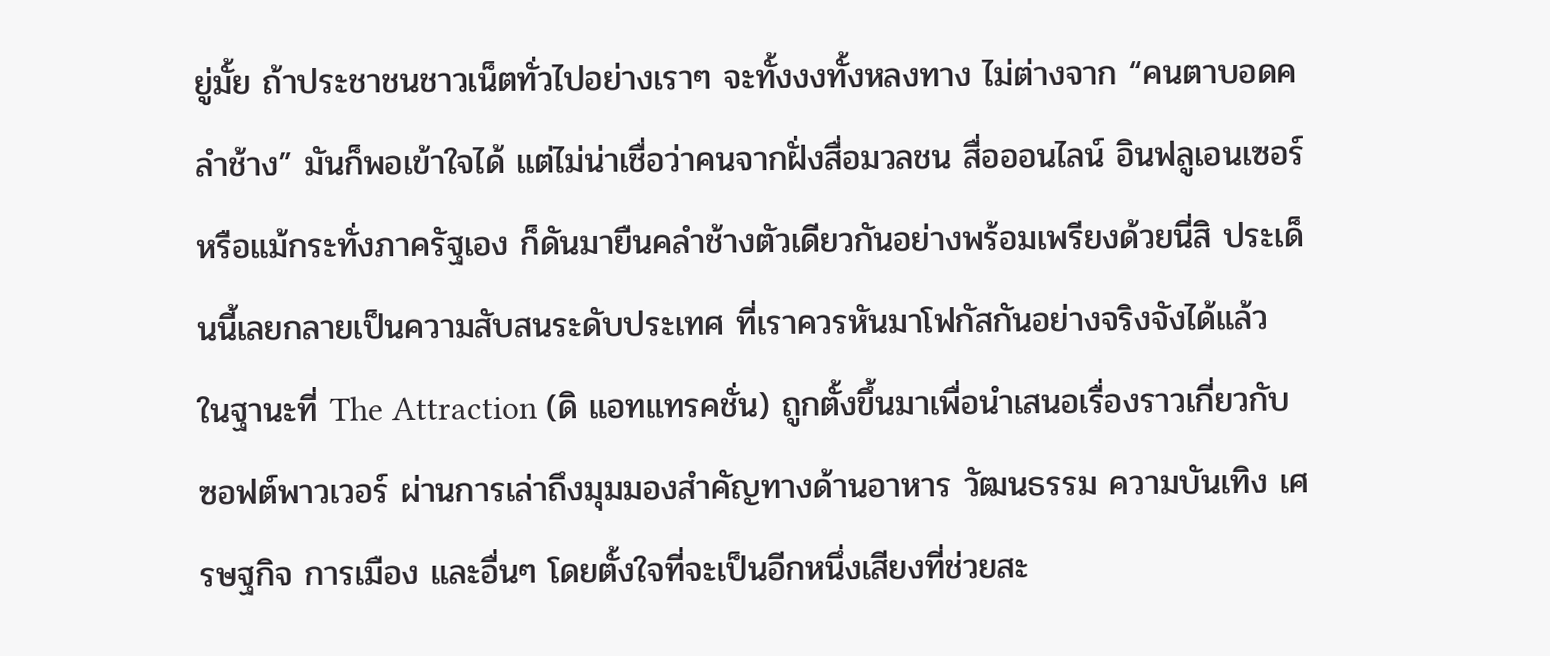ยู่มั้ย ถ้าประชาชนชาวเน็ตทั่วไปอย่างเราๆ จะทั้งงงทั้งหลงทาง ไม่ต่างจาก “คนตาบอดคลำช้าง” มันก็พอเข้าใจได้ แต่ไม่น่าเชื่อว่าคนจากฝั่งสื่อมวลชน สื่อออนไลน์ อินฟลูเอนเซอร์ หรือแม้กระทั่งภาครัฐเอง ก็ดันมายืนคลำช้างตัวเดียวกันอย่างพร้อมเพรียงด้วยนี่สิ ประเด็นนี้เลยกลายเป็นความสับสนระดับประเทศ ที่เราควรหันมาโฟกัสกันอย่างจริงจังได้แล้ว ในฐานะที่ The Attraction (ดิ แอทแทรคชั่น) ถูกตั้งขึ้นมาเพื่อนำเสนอเรื่องราวเกี่ยวกับซอฟต์พาวเวอร์ ผ่านการเล่าถึงมุมมองสำคัญทางด้านอาหาร วัฒนธรรม ความบันเทิง เศรษฐกิจ การเมือง และอื่นๆ โดยตั้งใจที่จะเป็นอีกหนึ่งเสียงที่ช่วยสะ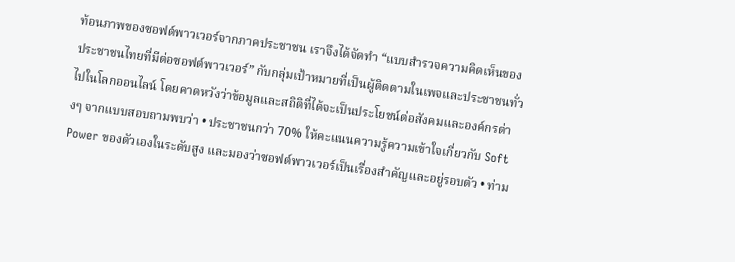ท้อนภาพของซอฟต์พาวเวอร์จากภาคประชาชน เราจึงได้จัดทำ “แบบสำรวจความคิดเห็นของประชาชนไทยที่มีต่อซอฟต์พาวเวอร์” กับกลุ่มเป้าหมายที่เป็นผู้ติดตามในเพจและประชาชนทั่วไปในโลกออนไลน์ โดยคาดหวังว่าข้อมูลและสถิติที่ได้จะเป็นประโยชน์ต่อสังคมและองค์กรต่างๆ จากแบบสอบถามพบว่า • ประชาชนกว่า 70% ให้คะแนนความรู้ความเข้าใจเกี่ยวกับ Soft Power ของตัวเองในระดับสูง และมองว่าซอฟต์พาวเวอร์เป็นเรื่องสำคัญและอยู่รอบตัว • ท่าม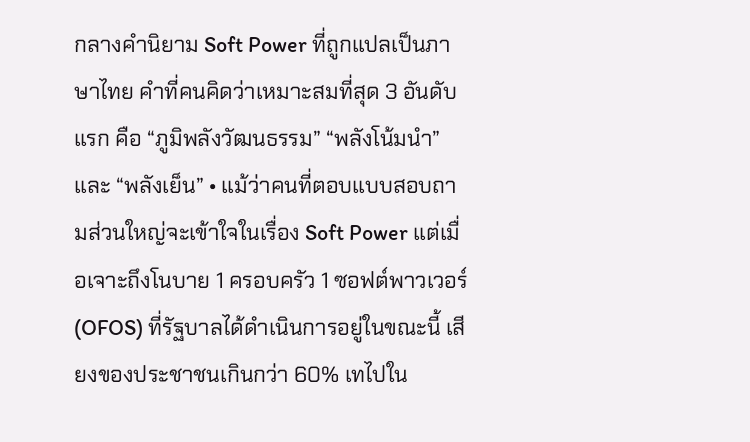กลางคำนิยาม Soft Power ที่ถูกแปลเป็นภาษาไทย คำที่คนคิดว่าเหมาะสมที่สุด 3 อันดับแรก คือ “ภูมิพลังวัฒนธรรม” “พลังโน้มนำ” และ “พลังเย็น” • แม้ว่าคนที่ตอบแบบสอบถามส่วนใหญ่จะเข้าใจในเรื่อง Soft Power แต่เมื่อเจาะถึงโนบาย 1 ครอบครัว 1 ซอฟต์พาวเวอร์ (OFOS) ที่รัฐบาลได้ดำเนินการอยู่ในขณะนี้ เสียงของประชาชนเกินกว่า 60% เทไปใน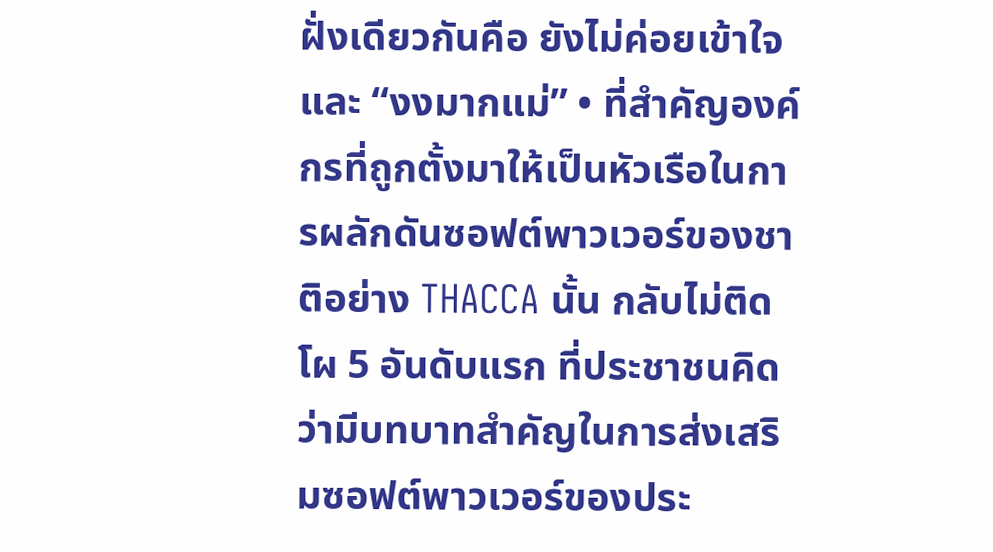ฝั่งเดียวกันคือ ยังไม่ค่อยเข้าใจและ “งงมากแม่” • ที่สำคัญองค์กรที่ถูกตั้งมาให้เป็นหัวเรือในการผลักดันซอฟต์พาวเวอร์ของชาติอย่าง THACCA นั้น กลับไม่ติดโผ 5 อันดับแรก ที่ประชาชนคิดว่ามีบทบาทสำคัญในการส่งเสริมซอฟต์พาวเวอร์ของประ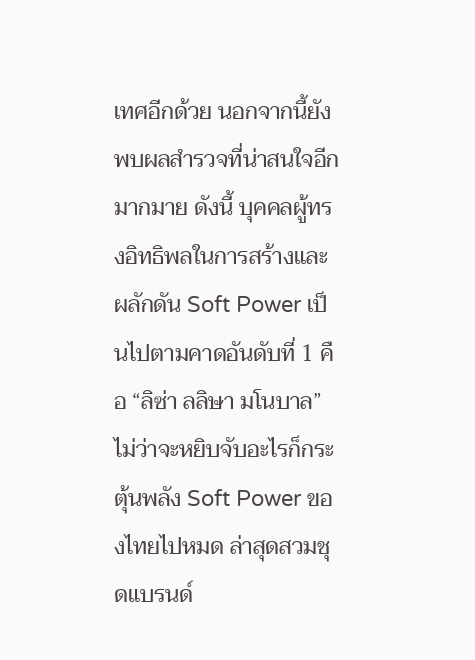เทศอีกด้วย นอกจากนี้ยังพบผลสำรวจที่น่าสนใจอีกมากมาย ดังนี้ บุคคลผู้ทรงอิทธิพลในการสร้างและผลักดัน Soft Power เป็นไปตามคาดอันดับที่ 1 คือ “ลิซ่า ลลิษา มโนบาล” ไม่ว่าจะหยิบจับอะไรก็กระตุ้นพลัง Soft Power ของไทยไปหมด ล่าสุดสวมชุดแบรนด์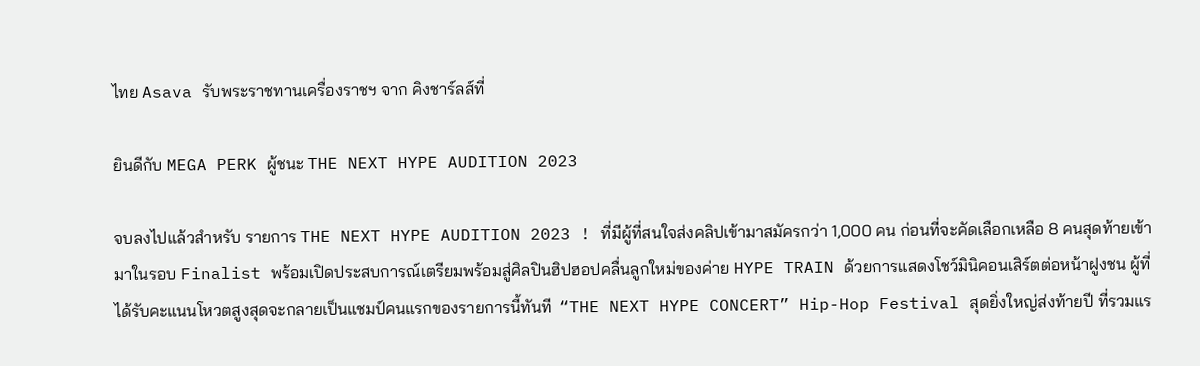ไทย Asava รับพระราชทานเครื่องราชฯ จาก คิงชาร์ลส์ที่

ยินดีกับ MEGA PERK ผู้ชนะ THE NEXT HYPE AUDITION 2023

จบลงไปแล้วสำหรับ รายการ THE NEXT HYPE AUDITION 2023 ! ที่มีผู้ที่สนใจส่งคลิปเข้ามาสมัครกว่า 1,000 คน ก่อนที่จะคัดเลือกเหลือ 8 คนสุดท้ายเข้ามาในรอบ Finalist พร้อมเปิดประสบการณ์เตรียมพร้อมสู่ศิลปินฮิปฮอปคลื่นลูกใหม่ของค่าย HYPE TRAIN ด้วยการแสดงโชว์มินิคอนเสิร์ตต่อหน้าฝูงชน ผู้ที่ได้รับคะแนนโหวตสูงสุดจะกลายเป็นแชมป์คนแรกของรายการนี้ทันที  “THE NEXT HYPE CONCERT” Hip-Hop Festival สุดยิ่งใหญ่ส่งท้ายปี ที่รวมแร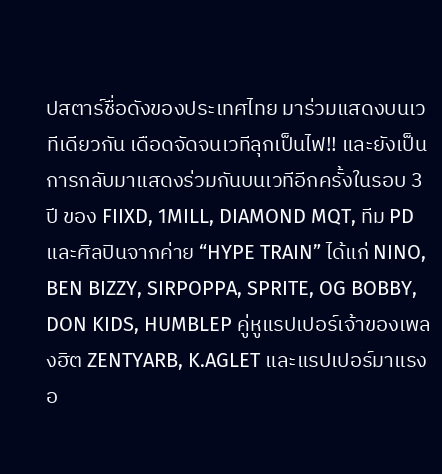ปสตาร์ชื่อดังของประเทศไทย มาร่วมแสดงบนเวทีเดียวกัน เดือดจัดจนเวทีลุกเป็นไฟ!! และยังเป็นการกลับมาแสดงร่วมกันบนเวทีอีกครั้งในรอบ 3 ปี ของ FIIXD, 1MILL, DIAMOND MQT, ทีม PD และศิลปินจากค่าย “HYPE TRAIN” ได้แก่ NINO, BEN BIZZY, SIRPOPPA, SPRITE, OG BOBBY, DON KIDS, HUMBLEP คู่หูแรปเปอร์เจ้าของเพลงฮิต ZENTYARB, K.AGLET และแรปเปอร์มาแรงอ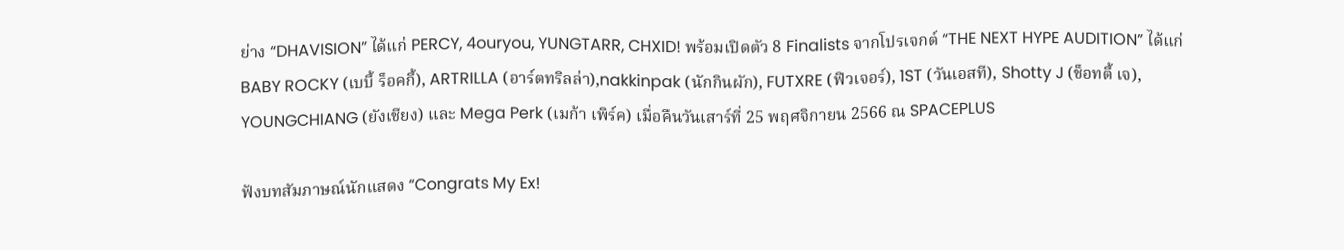ย่าง “DHAVISION” ได้แก่ PERCY, 4ouryou, YUNGTARR, CHXID! พร้อมเปิดตัว 8 Finalists จากโปรเจกต์ “THE NEXT HYPE AUDITION” ได้แก่ BABY ROCKY (เบบี้ ร็อคกี้), ARTRILLA (อาร์ตทริลล่า),nakkinpak (นักกินผัก), FUTXRE (ฟิวเจอร์), 1ST (วันเอสที), Shotty J (ช็อทตี้ เจ), YOUNGCHIANG (ยังเชียง) และ Mega Perk (เมก้า เพิร์ค) เมื่อคืนวันเสาร์ที่ 25 พฤศจิกายน 2566 ณ SPACEPLUS

ฟังบทสัมภาษณ์นักแสดง “Congrats My Ex!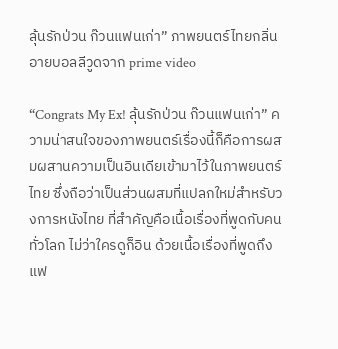ลุ้นรักป่วน ก๊วนแฟนเก่า” ภาพยนตร์ไทยกลิ่นอายบอลลีวูดจาก prime video

“Congrats My Ex! ลุ้นรักป่วน ก๊วนแฟนเก่า” ความน่าสนใจของภาพยนตร์เรื่องนี้ก็คือการผสมผสานความเป็นอินเดียเข้ามาไว้ในภาพยนตร์ไทย ซึ่งถือว่าเป็นส่วนผสมที่แปลกใหม่สำหรับวงการหนังไทย ที่สำคัญคือเนื้อเรื่องที่พูดกับคนทั่วโลก ไม่ว่าใครดูก็อิน ด้วยเนื้อเรื่องที่พูดถึงแฟ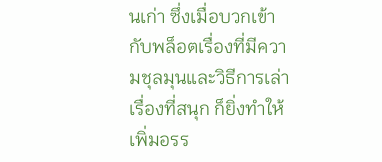นเก่า ซึ่งเมื่อบวกเข้ากับพล็อตเรื่องที่มีความชุลมุนและวิธีการเล่าเรื่องที่สนุก ก็ยิ่งทำให้เพิ่มอรร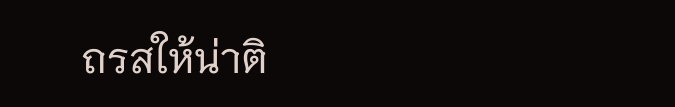ถรสให้น่าติ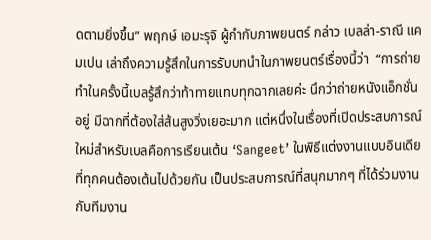ดตามยิ่งขึ้น” พฤกษ์ เอมะรุจิ ผู้กำกับภาพยนตร์ กล่าว เบลล่า-ราณี แคมเปน เล่าถึงความรู้สึกในการรับบทนำในภาพยนตร์เรื่องนี้ว่า  “การถ่ายทำในครั้งนี้เบลรู้สึกว่าท้าทายแทบทุกฉากเลยค่ะ นึกว่าถ่ายหนังแอ็กชั่นอยู่ มีฉากที่ต้องใส่ส้นสูงวิ่งเยอะมาก แต่หนึ่งในเรื่องที่เปิดประสบการณ์ใหม่สำหรับเบลคือการเรียนเต้น ‘Sangeet’ ในพิธีแต่งงานแบบอินเดียที่ทุกคนต้องเต้นไปด้วยกัน เป็นประสบการณ์ที่สนุกมากๆ ที่ได้ร่วมงานกับทีมงาน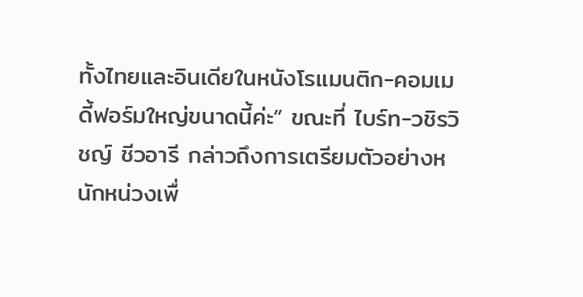ทั้งไทยและอินเดียในหนังโรแมนติก-คอมเมดี้ฟอร์มใหญ่ขนาดนี้ค่ะ” ขณะที่ ไบร์ท-วชิรวิชญ์ ชีวอารี กล่าวถึงการเตรียมตัวอย่างหนักหน่วงเพื่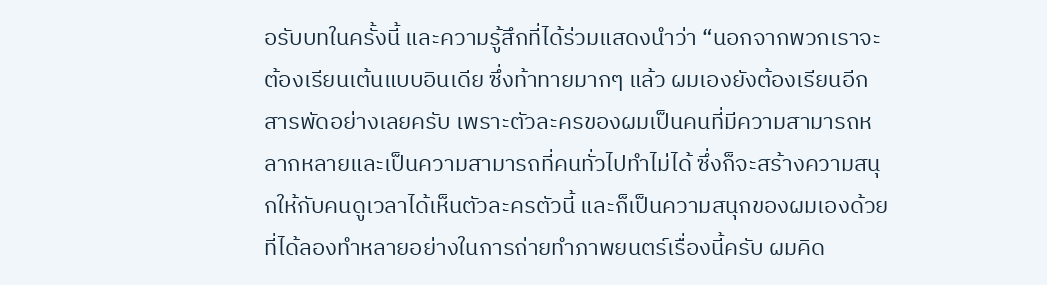อรับบทในครั้งนี้ และความรู้สึกที่ได้ร่วมแสดงนำว่า “นอกจากพวกเราจะต้องเรียนเต้นแบบอินเดีย ซึ่งท้าทายมากๆ แล้ว ผมเองยังต้องเรียนอีกสารพัดอย่างเลยครับ เพราะตัวละครของผมเป็นคนที่มีความสามารถหลากหลายและเป็นความสามารถที่คนทั่วไปทำไม่ได้ ซึ่งก็จะสร้างความสนุกให้กับคนดูเวลาได้เห็นตัวละครตัวนี้ และก็เป็นความสนุกของผมเองด้วยที่ได้ลองทำหลายอย่างในการถ่ายทำภาพยนตร์เรื่องนี้ครับ ผมคิด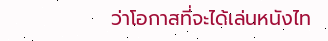ว่าโอกาสที่จะได้เล่นหนังไท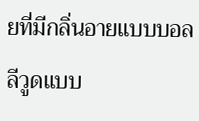ยที่มีกลิ่นอายแบบบอลลีวูดแบบ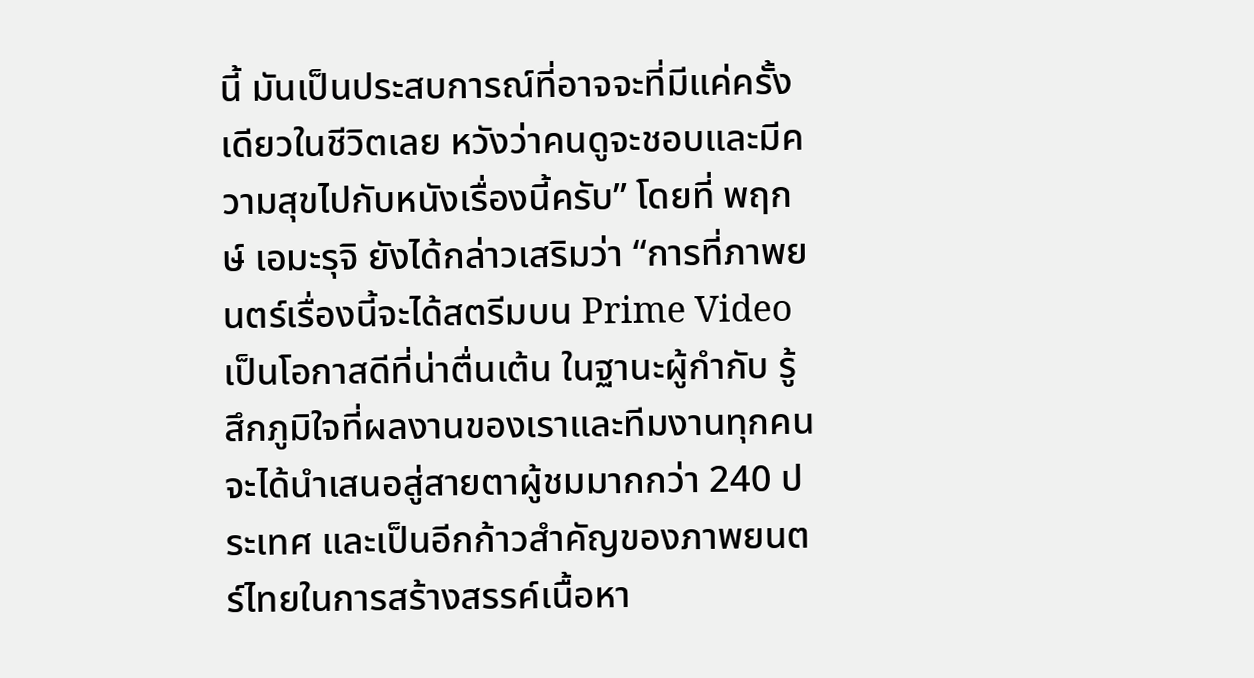นี้ มันเป็นประสบการณ์ที่อาจจะที่มีแค่ครั้งเดียวในชีวิตเลย หวังว่าคนดูจะชอบและมีความสุขไปกับหนังเรื่องนี้ครับ” โดยที่ พฤกษ์ เอมะรุจิ ยังได้กล่าวเสริมว่า “การที่ภาพยนตร์เรื่องนี้จะได้สตรีมบน Prime Video เป็นโอกาสดีที่น่าตื่นเต้น ในฐานะผู้กำกับ รู้สึกภูมิใจที่ผลงานของเราและทีมงานทุกคนจะได้นำเสนอสู่สายตาผู้ชมมากกว่า 240 ประเทศ และเป็นอีกก้าวสำคัญของภาพยนตร์ไทยในการสร้างสรรค์เนื้อหา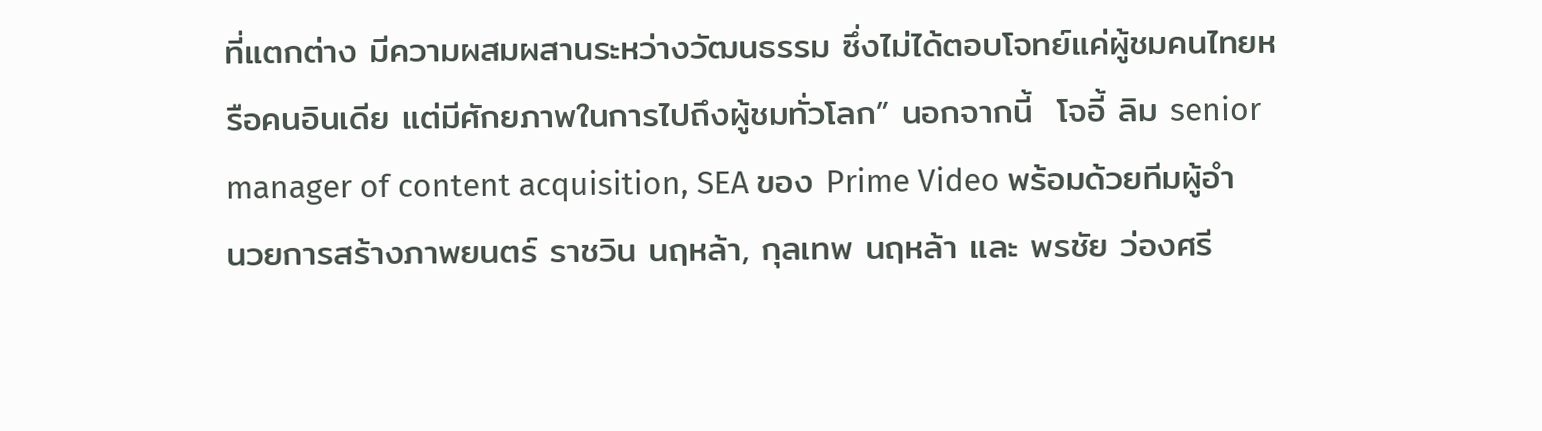ที่แตกต่าง มีความผสมผสานระหว่างวัฒนธรรม ซึ่งไม่ได้ตอบโจทย์แค่ผู้ชมคนไทยหรือคนอินเดีย แต่มีศักยภาพในการไปถึงผู้ชมทั่วโลก” นอกจากนี้  โจอี้ ลิม senior manager of content acquisition, SEA ของ Prime Video พร้อมด้วยทีมผู้อำนวยการสร้างภาพยนตร์ ราชวิน นฤหล้า, กุลเทพ นฤหล้า และ พรชัย ว่องศรี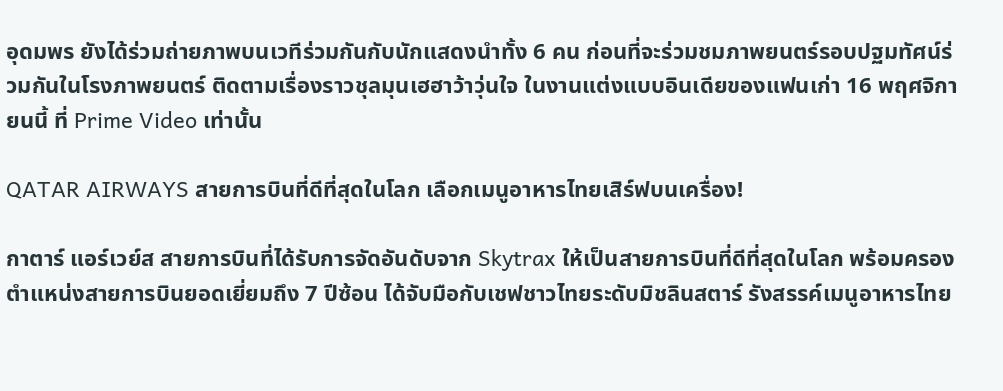อุดมพร ยังได้ร่วมถ่ายภาพบนเวทีร่วมกันกับนักแสดงนำทั้ง 6 คน ก่อนที่จะร่วมชมภาพยนตร์รอบปฐมทัศน์ร่วมกันในโรงภาพยนตร์ ติดตามเรื่องราวชุลมุนเฮฮาว้าวุ่นใจ ในงานแต่งแบบอินเดียของแฟนเก่า 16 พฤศจิกายนนี้ ที่ Prime Video เท่านั้น

QATAR AIRWAYS สายการบินที่ดีที่สุดในโลก เลือกเมนูอาหารไทยเสิร์ฟบนเครื่อง!

กาตาร์ แอร์เวย์ส สายการบินที่ได้รับการจัดอันดับจาก Skytrax ให้เป็นสายการบินที่ดีที่สุดในโลก พร้อมครองตำแหน่งสายการบินยอดเยี่ยมถึง 7 ปีซ้อน ได้จับมือกับเชฟชาวไทยระดับมิชลินสตาร์ รังสรรค์เมนูอาหารไทย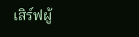เสิร์ฟผู้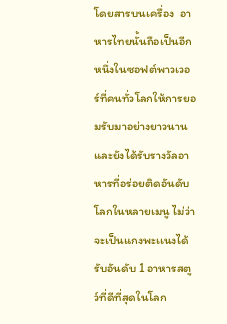โดยสารบนเครื่อง  อาหารไทยนั้นถือเป็นอีกหนึ่งในซอฟต์พาวเวอร์ที่คนทั่วโลกให้การยอมรับมาอย่างยาวนาน และยังได้รับรางวัลอาหารที่อร่อยติดอันดับโลกในหลายเมนู ไม่ว่าจะเป็นแกงพะเเนงได้รับอันดับ 1 อาหารสตูว์ที่ดีที่สุดในโลก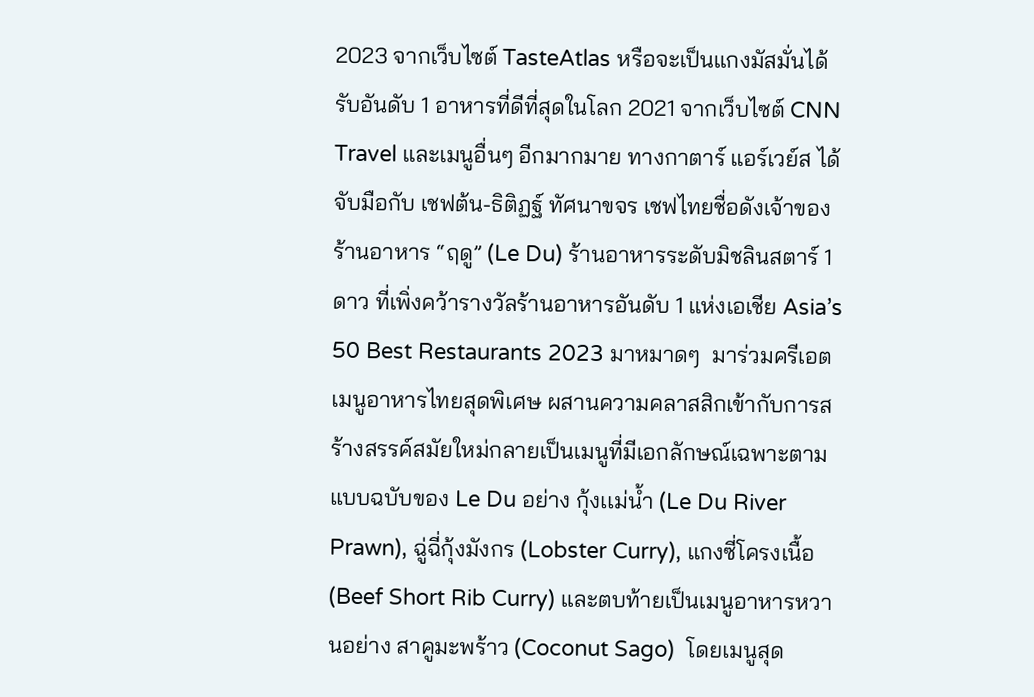2023 จากเว็บไซต์ TasteAtlas หรือจะเป็นแกงมัสมั่นได้รับอันดับ 1 อาหารที่ดีที่สุดในโลก 2021 จากเว็บไซต์ CNN Travel และเมนูอื่นๆ อีกมากมาย ทางกาตาร์ แอร์เวย์ส ได้จับมือกับ เชฟต้น-ธิติฏฐ์ ทัศนาขจร เชฟไทยชื่อดังเจ้าของร้านอาหาร “ฤดู” (Le Du) ร้านอาหารระดับมิชลินสตาร์ 1 ดาว ที่เพิ่งคว้ารางวัลร้านอาหารอันดับ 1 แห่งเอเชีย Asia’s 50 Best Restaurants 2023 มาหมาดๆ  มาร่วมครีเอตเมนูอาหารไทยสุดพิเศษ ผสานความคลาสสิกเข้ากับการสร้างสรรค์สมัยใหม่กลายเป็นเมนูที่มีเอกลักษณ์เฉพาะตามแบบฉบับของ Le Du อย่าง กุ้งเเม่น้ำ (Le Du River Prawn), ฉู่ฉี่กุ้งมังกร (Lobster Curry), แกงซี่โครงเนื้อ (Beef Short Rib Curry) และตบท้ายเป็นเมนูอาหารหวานอย่าง สาคูมะพร้าว (Coconut Sago)  โดยเมนูสุด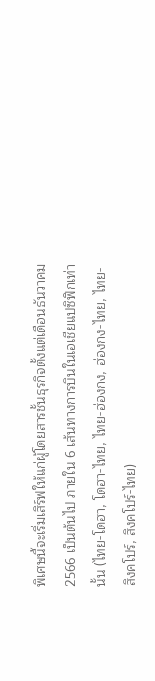พิเศษนี้จะเริ่มเสิร์ฟให้แก่ผู้โดยสารชั้นธุรกิจตั้งแต่เดือนธันวาคม 2566 เป็นต้นไป ภายใน 6 เส้นทางการบินในเอเชียแปซิฟิกเท่านั้น (ไทย-โดฮา, โดฮา-ไทย, ไทย-ฮ่องกง, ฮ่องกง-ไทย, ไทย-สิงคโปร์, สิงคโปร์-ไทย)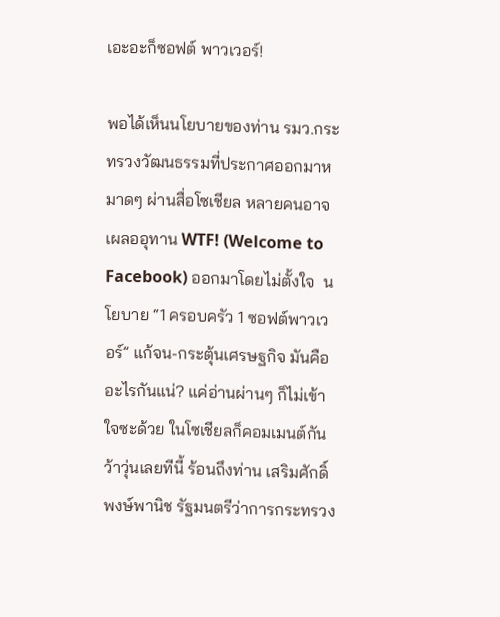เอะอะก็ซอฟต์ พาวเวอร์!

พอได้เห็นนโยบายของท่าน รมว.กระทรวงวัฒนธรรมที่ประกาศออกมาหมาดๆ ผ่านสื่อโซเชียล หลายคนอาจเผลออุทาน WTF! (Welcome to Facebook) ออกมาโดยไม่ตั้งใจ  นโยบาย “1 ครอบครัว 1 ซอฟต์พาวเวอร์” แก้จน-กระตุ้นเศรษฐกิจ มันคืออะไรกันแน่? แค่อ่านผ่านๆ ก็ไม่เข้าใจซะด้วย ในโซเชียลก็คอมเมนต์กันว้าวุ่นเลยทีนี้ ร้อนถึงท่าน เสริมศักดิ์ พงษ์พานิช รัฐมนตรีว่าการกระทรวง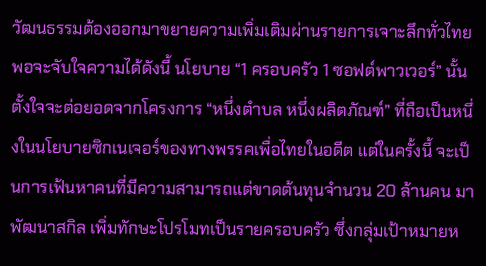วัฒนธรรมต้องออกมาขยายความเพิ่มเติมผ่านรายการเจาะลึกทั่วไทย พอจะจับใจความได้ดังนี้ นโยบาย “1 ครอบครัว 1 ซอฟต์พาวเวอร์” นั้นตั้งใจจะต่อยอดจากโครงการ “หนึ่งตำบล หนึ่งผลิตภัณฑ์” ที่ถือเป็นหนึ่งในนโยบายซิกเนเจอร์ของทางพรรคเพื่อไทยในอดีต แต่ในครั้งนี้ จะเป็นการเฟ้นหาคนที่มีความสามารถแต่ขาดต้นทุนจำนวน 20 ล้านคน มาพัฒนาสกิล เพิ่มทักษะโปรโมทเป็นรายครอบครัว ซึ่งกลุ่มเป้าหมายห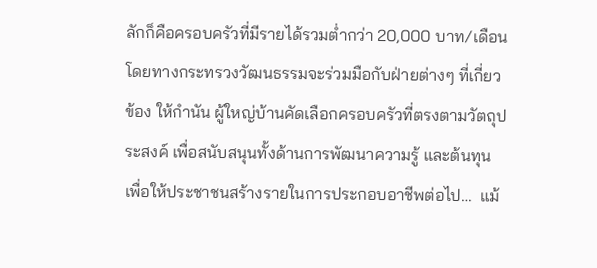ลักก็คือครอบครัวที่มีรายได้รวมต่ำกว่า 20,000 บาท/เดือน โดยทางกระทรวงวัฒนธรรมจะร่วมมือกับฝ่ายต่างๆ ที่เกี่ยวข้อง ให้กำนัน ผู้ใหญ่บ้านคัดเลือกครอบครัวที่ตรงตามวัตถุประสงค์ เพื่อสนับสนุนทั้งด้านการพัฒนาความรู้ และต้นทุน เพื่อให้ประชาชนสร้างรายในการประกอบอาชีพต่อไป…  แม้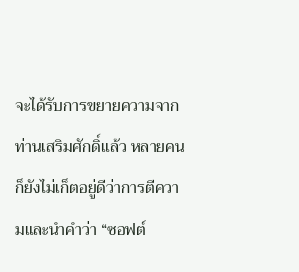จะได้รับการขยายความจากท่านเสริมศักดิ์แล้ว หลายคนก็ยังไม่เก็ตอยู่ดีว่าการตีความและนำคำว่า “ซอฟต์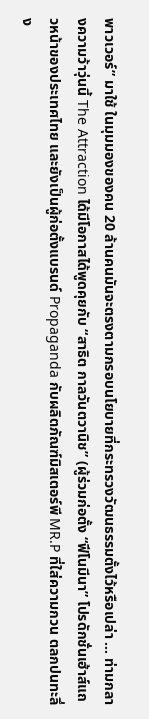พาวเวอร์” มาใช้ ในมุมมองของคน 20 ล้านคนมันจะตรงตามกรอบนโยบายที่กระทรวงวัฒนธรรมตั้งไว้หรือเปล่า … ท่ามกลางความว้าวุ่นนี้ The Attraction ได้มีโอกาสได้พูดคุยกับ “สาธิต กาลวันตวานิช” (ผู้ร่วมก่อตั้ง “ฟีโนมีนา” โปรดักชั่นเฮ้าส์แถวหน้าของประเทศไทย และยังเป็นผู้ก่อตั้งแบรนด์ Propaganda กับผลิตภัณฑ์มิสเตอร์พี MR.P ที่ใส่ความกวน ตลกปนทะลึ่ง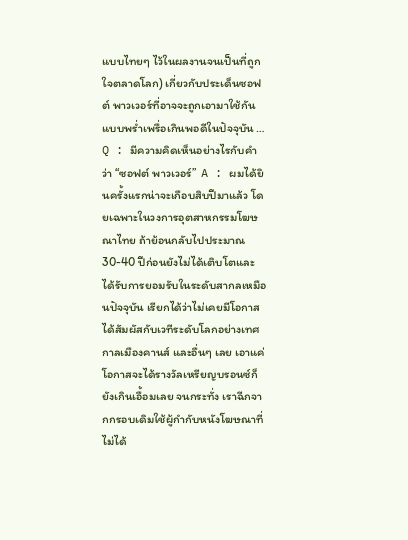แบบไทยๆ ไว้ในผลงานจนเป็นที่ถูกใจตลาดโลก) เกี่ยวกับประเด็นซอฟต์ พาวเวอร์ที่อาจจะถูกเอามาใช้กันแบบพร่ำเพรื่อเกินพอดีในปัจจุบัน … Q : มีความคิดเห็นอย่างไรกับคำว่า “ซอฟต์ พาวเวอร์”  A : ผมได้ยินครั้งแรกน่าจะเกือบสิบปีมาแล้ว โดยเฉพาะในวงการอุตสาหกรรมโฆษณาไทย ถ้าย้อนกลับไปประมาณ 30-40 ปีก่อนยังไม่ได้เติบโตและได้รับการยอมรับในระดับสากลเหมือนปัจจุบัน เรียกได้ว่าไม่เคยมีโอกาสได้สัมผัสกับเวทีระดับโลกอย่างเทศกาลเมืองคานส์ และอื่นๆ เลย เอาแค่โอกาสจะได้รางวัลเหรียญบรอนซ์ก็ยังเกินเอื้อมเลย จนกระทั่ง เราฉีกจากกรอบเดิมใช้ผู้กำกับหนังโฆษณาที่ไม่ได้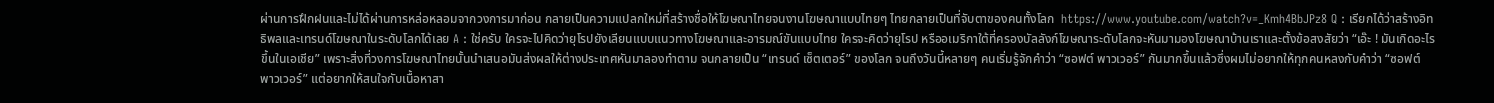ผ่านการฝึกฝนและไม่ได้ผ่านการหล่อหลอมจากวงการมาก่อน กลายเป็นความแปลกใหม่ที่สร้างชื่อให้โฆษณาไทยจนงานโฆษณาแบบไทยๆ ไทยกลายเป็นที่จับตาของคนทั้งโลก  https://www.youtube.com/watch?v=_Kmh4BbJPz8 Q : เรียกได้ว่าสร้างอิทธิพลและเทรนด์โฆษณาในระดับโลกได้เลย A : ใช่ครับ ใครจะไปคิดว่ายุโรปยังเลียนแบบแนวทางโฆษณาและอารมณ์ขันแบบไทย ใครจะคิดว่ายุโรป หรืออเมริกาใต้ที่ครองบัลลังก์โฆษณาระดับโลกจะหันมามองโฆษณาบ้านเราและตั้งข้อสงสัยว่า “เอ๊ะ ! มันเกิดอะไรขึ้นในเอเชีย” เพราะสิ่งที่วงการโฆษณาไทยนั้นนำเสนอมันส่งผลให้ต่างประเทศหันมาลองทำตาม จนกลายเป็น “เทรนด์ เซ็ตเตอร์” ของโลก จนถึงวันนี้หลายๆ คนเริ่มรู้จักคำว่า “ซอฟต์ พาวเวอร์” กันมากขึ้นแล้วซึ่งผมไม่อยากให้ทุกคนหลงกับคำว่า “ซอฟต์ พาวเวอร์” แต่อยากให้สนใจกับเนื้อหาสา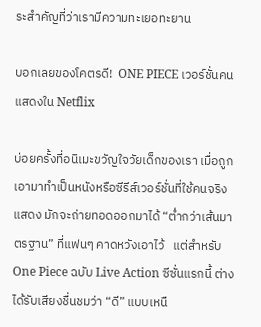ระสำคัญที่ว่าเรามีความทะเยอทะยาน

บอกเลยของโคตรดี!  ONE PIECE เวอร์ชั่นคนแสดงใน Netflix

บ่อยครั้งที่อนิเมะขวัญใจวัยเด็กของเรา เมื่อถูกเอามาทำเป็นหนังหรือซีรีส์เวอร์ชั่นที่ใช้คนจริงแสดง มักจะถ่ายทอดออกมาได้ “ต่ำกว่าเส้นมาตรฐาน” ที่แฟนๆ คาดหวังเอาไว้   แต่สำหรับ One Piece ฉบับ Live Action ซีซั่นแรกนี้ ต่างได้รับเสียงชื่นชมว่า “ดี” แบบเหนื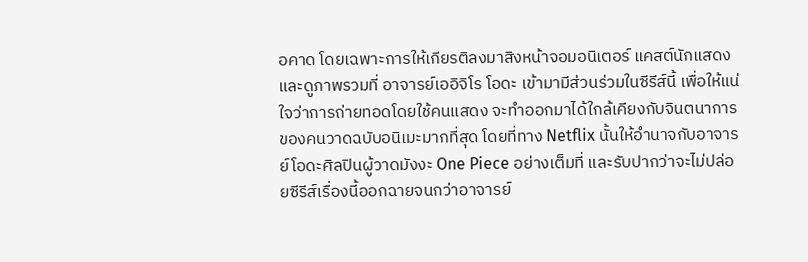อคาด โดยเฉพาะการให้เกียรติลงมาสิงหน้าจอมอนิเตอร์ แคสต์นักแสดง และดูภาพรวมที่ อาจารย์เออิจิโร โอดะ เข้ามามีส่วนร่วมในซีรีส์นี้ เพื่อให้แน่ใจว่าการถ่ายทอดโดยใช้คนแสดง จะทำออกมาได้ใกล้เคียงกับจินตนาการของคนวาดฉบับอนิเมะมากที่สุด โดยที่ทาง Netflix นั้นให้อำนาจกับอาจารย์โอดะศิลปินผู้วาดมังงะ One Piece อย่างเต็มที่ และรับปากว่าจะไม่ปล่อยซีรีส์เรื่องนี้ออกฉายจนกว่าอาจารย์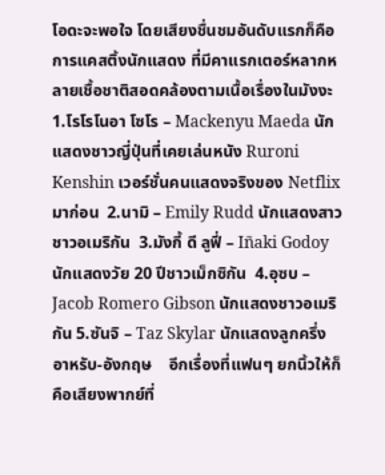โอดะจะพอใจ โดยเสียงชื่นชมอันดับแรกก็คือการแคสติ้งนักแสดง ที่มีคาแรกเตอร์หลากหลายเชื้อชาติสอดคล้องตามเนื้อเรื่องในมังงะ  1.โรโรโนอา โซโร – Mackenyu Maeda นักแสดงชาวญี่ปุ่นที่เคยเล่นหนัง Ruroni Kenshin เวอร์ชั่นคนแสดงจริงของ Netflix มาก่อน  2.นามิ – Emily Rudd นักแสดงสาวชาวอเมริกัน  3.มังกี้ ดี ลูฟี่ – Iñaki Godoy นักแสดงวัย 20 ปีชาวเม็กซิกัน  4.อุซบ – Jacob Romero Gibson นักแสดงชาวอเมริกัน 5.ซันจิ – Taz Skylar นักแสดงลูกครึ่งอาหรับ-อังกฤษ    อีกเรื่องที่แฟนๆ ยกนิ้วให้ก็คือเสียงพากย์ที่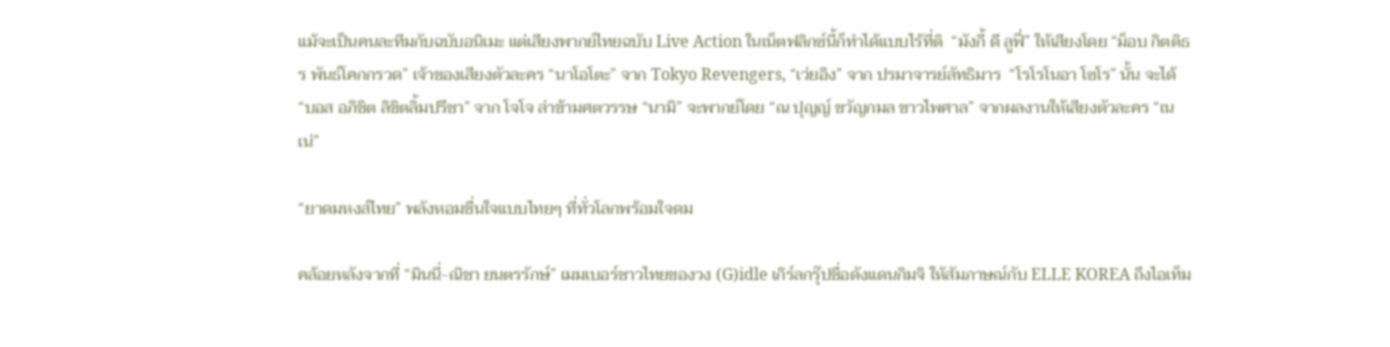แม้จะเป็นคนละทีมกับฉบับอนิเมะ แต่เสียงพากย์ไทยฉบับ Live Action ในเน็ตฟลิกซ์นี้ก็ทำได้แบบไร้ที่ติ  “มังกี้ ดี ลูฟี่” ให้เสียงโดย “ม็อบ กิตติธร พันธ์โคกกรวด” เจ้าของเสียงตัวละคร “นาโอโตะ” จาก Tokyo Revengers, “เว่ยอิง” จาก ปรมาจารย์ลัทธิมาร  “โรโรโนอา โซโร” นั้น จะได้ “บอส อภิชิต ลิขิตลิ้มปรีชา” จาก โจโจ ล่าข้ามศตวรรษ “นามิ” จะพากย์โดย “ณ ปุญญ์ ขวัญกมล ขาวไพศาล” จากผลงานให้เสียงตัวละคร “เนเน่”

“ยาดมหงส์ไทย” พลังหอมชื่นใจแบบไทยๆ ที่ทั่วโลกพร้อมใจดม

คล้อยหลังจากที่ “มินนี่-ณิชา ยนตรรักษ์” เมมเบอร์ชาวไทยของวง (G)idle เกิร์ลกรุ๊ปชื่อดังแดนกิมจิ ให้สัมภาษณ์กับ ELLE KOREA ถึงไอเท็ม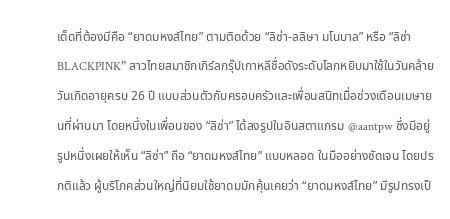เด็ดที่ต้องมีคือ “ยาดมหงส์ไทย” ตามติดด้วย “ลิซ่า-ลลิษา มโนบาล” หรือ “ลิซ่า BLACKPINK” สาวไทยสมาชิกเกิร์ลกรุ๊ปเกาหลีชื่อดังระดับโลกหยิบมาใช้ในวันคล้ายวันเกิดอายุครบ 26 ปี แบบส่วนตัวกับครอบครัวและเพื่อนสนิทเมื่อช่วงเดือนเมษายนที่ผ่านมา โดยหนึ่งในเพื่อนของ “ลิซ่า” ได้ลงรูปในอินสตาแกรม @aantpw ซึ่งมีอยู่รูปหนึ่งเผยให้เห็น “ลิซ่า” ถือ “ยาดมหงส์ไทย” แบบหลอด ในมืออย่างชัดเจน โดยปรกติแล้ว ผู้บริโภคส่วนใหญ่ที่นิยมใช้ยาดมมักคุ้นเคยว่า “ยาดมหงส์ไทย” มีรูปทรงเป็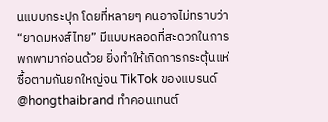นแบบกระปุก โดยที่หลายๆ คนอาจไม่ทราบว่า  “ยาดมหงส์ไทย” มีแบบหลอดที่สะดวกในการพกพามาก่อนด้วย ยิ่งทำให้เกิดการกระตุ้นแห่ซื้อตามกันยกใหญ่จน TikTok ของแบรนด์ @hongthaibrand ทำคอนเทนต์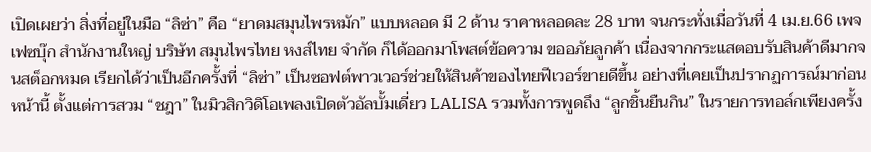เปิดเผยว่า สิ่งที่อยู่ในมือ “ลิซ่า” คือ “ยาดมสมุนไพรหมัก” แบบหลอด มี 2 ด้าน ราคาหลอดละ 28 บาท จนกระทั่งเมื่อวันที่ 4 เม.ย.66 เพจเฟซบุ๊ก สำนักงานใหญ่ บริษัท สมุนไพรไทย หงส์ไทย จำกัด ก็ได้ออกมาโพสต์ข้อความ ขออภัยลูกค้า เนื่องจากกระแสตอบรับสินค้าดีมากจนสต็อกหมด เรียกได้ว่าเป็นอีกครั้งที่ “ลิซ่า” เป็นซอฟต์พาวเวอร์ช่วยให้สินค้าของไทยฟีเวอร์ขายดีขึ้น อย่างที่เคยเป็นปรากฏการณ์มาก่อนหน้านี้ ตั้งแต่การสวม “ชฎา” ในมิวสิกวิดิโอเพลงเปิดตัวอัลบั้มเดี่ยว LALISA รวมทั้งการพูดถึง “ลูกชิ้นยืนกิน” ในรายการทอล์กเพียงครั้ง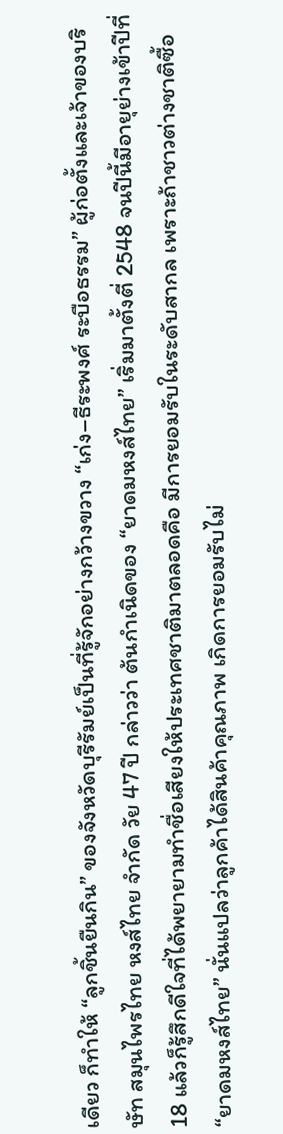เดียว ก็ทำให้ “ลูกชิ้นยืนกิน” ของจังหวัดบุรีรัมย์เป็นที่รู้จักอย่างกว้างขวาง “เก่ง–ธีระพงศ์ ระบือธรรม” ผู้ก่อตั้งและเจ้าของบริษัท สมุนไพรไทย หงส์ไทย จำกัด วัย 47 ปี กล่าวว่า ต้นกำเนิดของ “ยาดมหงส์ไทย” เริ่มมาตั้งตี่ 2548 จนปีนี้มีอายุย่างเข้าปีที่ 18 แล้วก็รู้สึกดีใจที่ได้พยายามทำชื่อเสียงให้ประเทศชาติมาตลอดคือ มีการยอมรับในระดับสากล เพราะถ้าชาวต่างชาติซื้อ “ยาดมหงส์ไทย” นั่นแปลว่าลูกค้าได้สินค้าคุณภาพ เกิดการยอมรับไม่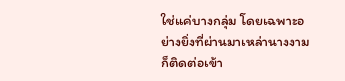ใช่แค่บางกลุ่ม โดยเฉพาะอย่างยิ่งที่ผ่านมาเหล่านางงามก็ติดต่อเข้า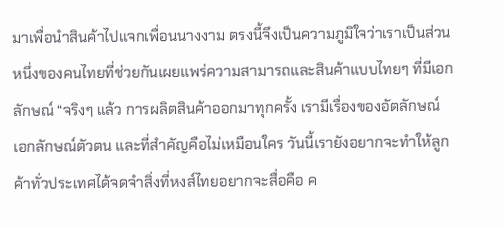มาเพื่อนำสินค้าไปแจกเพื่อนนางงาม ตรงนี้จึงเป็นความภูมิใจว่าเราเป็นส่วนหนึ่งของคนไทยที่ช่วยกันเผยแพร่ความสามารถและสินค้าแบบไทยๆ ที่มีเอกลักษณ์ “จริงๆ แล้ว การผลิตสินค้าออกมาทุกครั้ง เรามีเรื่องของอัตลักษณ์ เอกลักษณ์ตัวตน และที่สำคัญคือไม่เหมือนใคร วันนี้เรายังอยากจะทำให้ลูกค้าทั่วประเทศได้จดจำสิ่งที่หงส์ไทยอยากจะสื่อคือ ค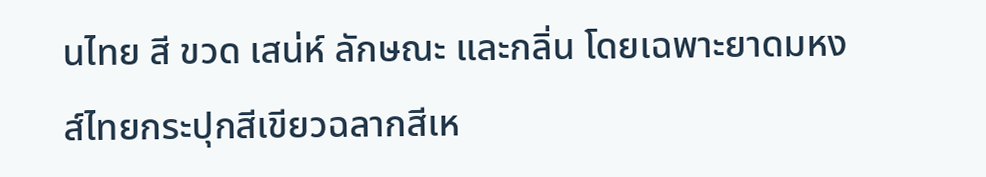นไทย สี ขวด เสน่ห์ ลักษณะ และกลิ่น โดยเฉพาะยาดมหงส์ไทยกระปุกสีเขียวฉลากสีเห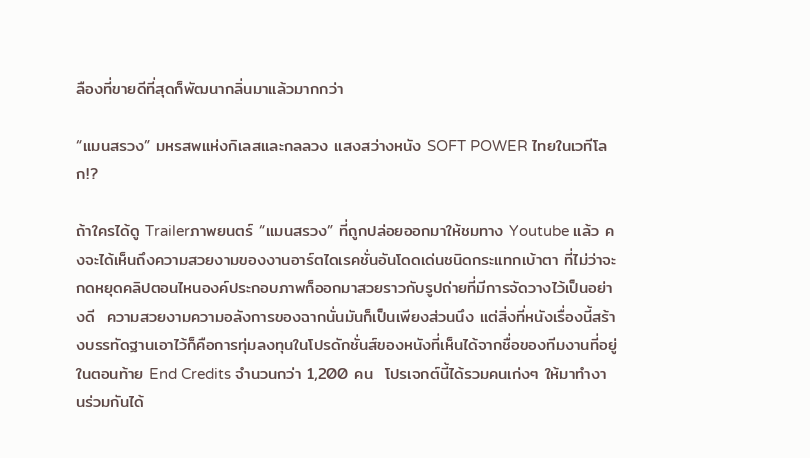ลืองที่ขายดีที่สุดก็พัฒนากลิ่นมาแล้วมากกว่า

“แมนสรวง” มหรสพแห่งกิเลสและกลลวง แสงสว่างหนัง SOFT POWER ไทยในเวทีโลก!?

ถ้าใครได้ดู Trailerภาพยนตร์ “แมนสรวง” ที่ถูกปล่อยออกมาให้ชมทาง Youtube แล้ว คงจะได้เห็นถึงความสวยงามของงานอาร์ตไดเรคชั่นอันโดดเด่นชนิดกระแทกเบ้าตา ที่ไม่ว่าจะกดหยุดคลิปตอนไหนองค์ประกอบภาพก็ออกมาสวยราวกับรูปถ่ายที่มีการจัดวางไว้เป็นอย่างดี  ความสวยงามความอลังการของฉากนั่นมันก็เป็นเพียงส่วนนึง แต่สิ่งที่หนังเรื่องนี้สร้างบรรทัดฐานเอาไว้ก็คือการทุ่มลงทุนในโปรดักชั่นส์ของหนังที่เห็นได้จากชื่อของทีมงานที่อยู่ในตอนท้าย End Credits จำนวนกว่า 1,200 คน  โปรเจกต์นี้ได้รวมคนเก่งๆ ให้มาทำงานร่วมกันได้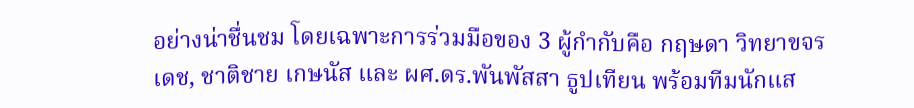อย่างน่าชื่นชม โดยเฉพาะการร่วมมือของ 3 ผู้กำกับคือ กฤษดา วิทยาขจรเดช, ชาติชาย เกษนัส และ ผศ.ดร.พันพัสสา ธูปเทียน พร้อมทีมนักแส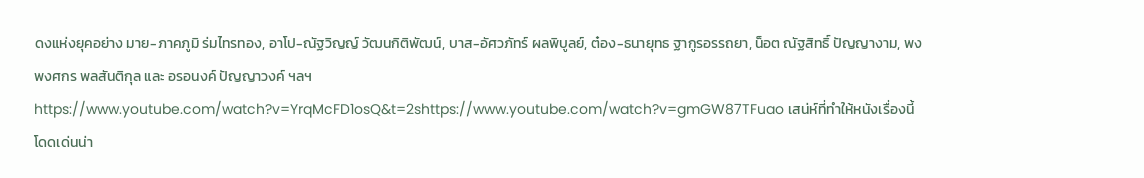ดงแห่งยุคอย่าง มาย-ภาคภูมิ ร่มไทรทอง, อาโป-ณัฐวิญญ์ วัฒนกิติพัฒน์, บาส-อัศวภัทร์ ผลพิบูลย์, ต๋อง-ธนายุทธ ฐากูรอรรถยา, น็อต ณัฐสิทธิ์ ปัญญางาม, พง พงศกร พลสันติกุล และ อรอนงค์ ปัญญาวงค์ ฯลฯ https://www.youtube.com/watch?v=YrqMcFD1osQ&t=2shttps://www.youtube.com/watch?v=gmGW87TFuao เสน่ห์ที่ทำให้หนังเรื่องนี้โดดเด่นน่า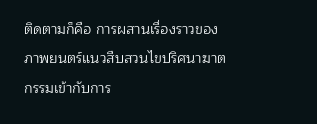ติดตามก็คือ การผสานเรื่องราวของภาพยนตร์แนวสืบสวนไขปริศนาฆาตกรรมเข้ากับการ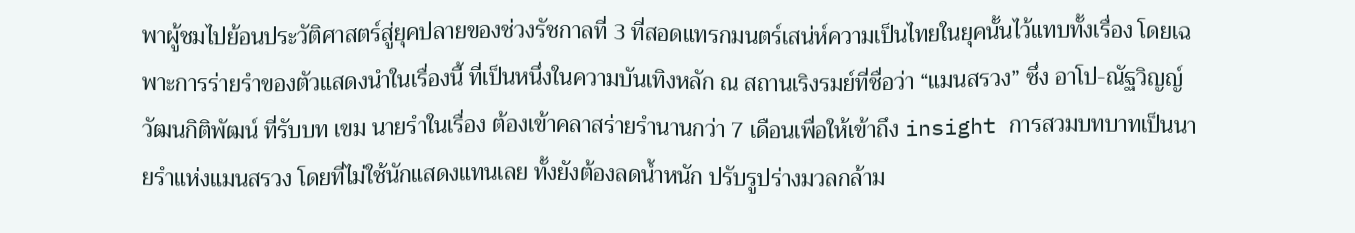พาผู้ชมไปย้อนประวัติศาสตร์สู่ยุคปลายของช่วงรัชกาลที่ 3 ที่สอดแทรกมนตร์เสน่ห์ความเป็นไทยในยุคนั้นไว้แทบทั้งเรื่อง โดยเฉพาะการร่ายรำของตัวแสดงนำในเรื่องนี้ ที่เป็นหนึ่งในความบันเทิงหลัก ณ สถานเริงรมย์ที่ชื่อว่า “แมนสรวง” ซึ่ง อาโป-ณัฐวิญญ์ วัฒนกิติพัฒน์ ที่รับบท เขม นายรำในเรื่อง ต้องเข้าคลาสร่ายรำนานกว่า 7 เดือนเพื่อให้เข้าถึง insight การสวมบทบาทเป็นนายรำแห่งแมนสรวง โดยที่ไม่ใช้นักแสดงแทนเลย ทั้งยังต้องลดน้ำหนัก ปรับรูปร่างมวลกล้าม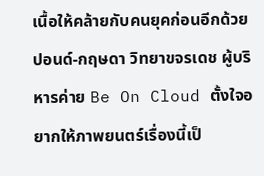เนื้อให้คล้ายกับคนยุคก่อนอีกด้วย  ปอนด์-กฤษดา วิทยาขจรเดช ผู้บริหารค่าย Be On Cloud ตั้งใจอยากให้ภาพยนตร์เรื่องนี้เป็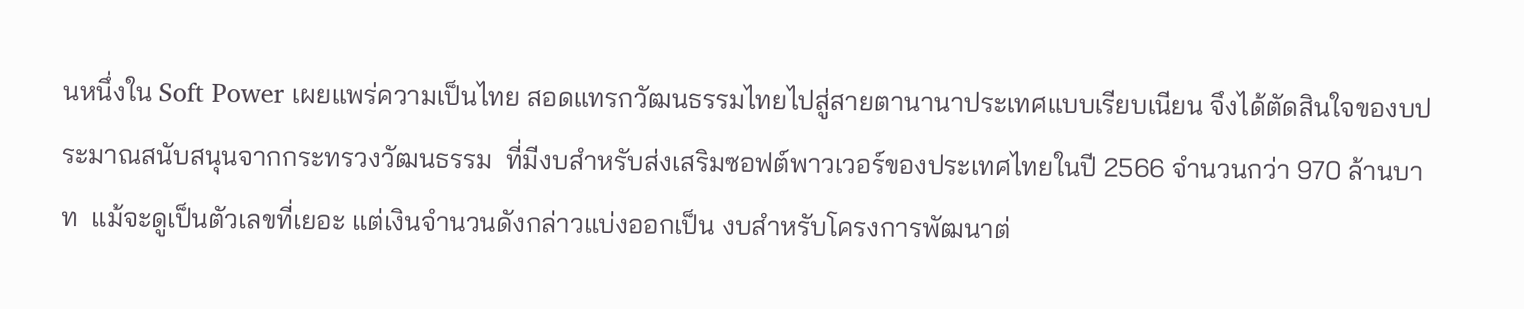นหนึ่งใน Soft Power เผยแพร่ความเป็นไทย สอดแทรกวัฒนธรรมไทยไปสู่สายตานานาประเทศแบบเรียบเนียน จึงได้ตัดสินใจของบประมาณสนับสนุนจากกระทรวงวัฒนธรรม  ที่มีงบสำหรับส่งเสริมซอฟต์พาวเวอร์ของประเทศไทยในปี 2566 จำนวนกว่า 970 ล้านบาท  แม้จะดูเป็นตัวเลขที่เยอะ แต่เงินจำนวนดังกล่าวแบ่งออกเป็น งบสำหรับโครงการพัฒนาต่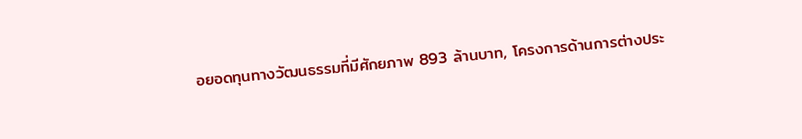อยอดทุนทางวัฒนธรรมที่มีศักยภาพ 893 ล้านบาท, โครงการด้านการต่างประ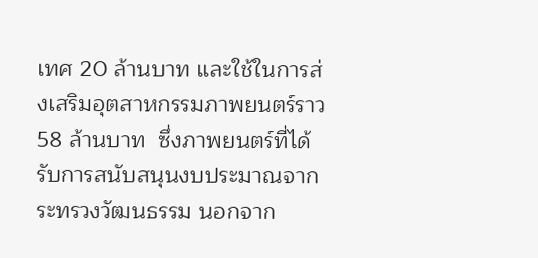เทศ 20 ล้านบาท และใช้ในการส่งเสริมอุตสาหกรรมภาพยนตร์ราว 58 ล้านบาท  ซึ่งภาพยนตร์ที่ได้รับการสนับสนุนงบประมาณจากระทรวงวัฒนธรรม นอกจาก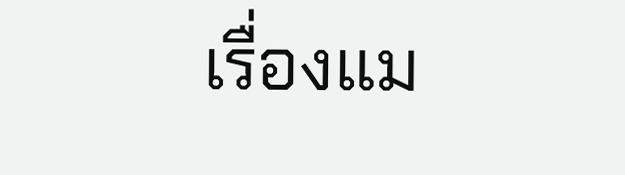เรื่องแม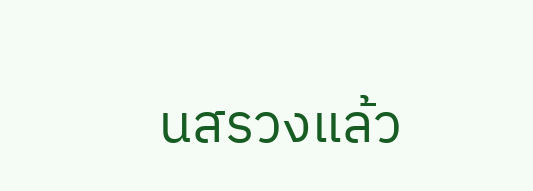นสรวงแล้ว